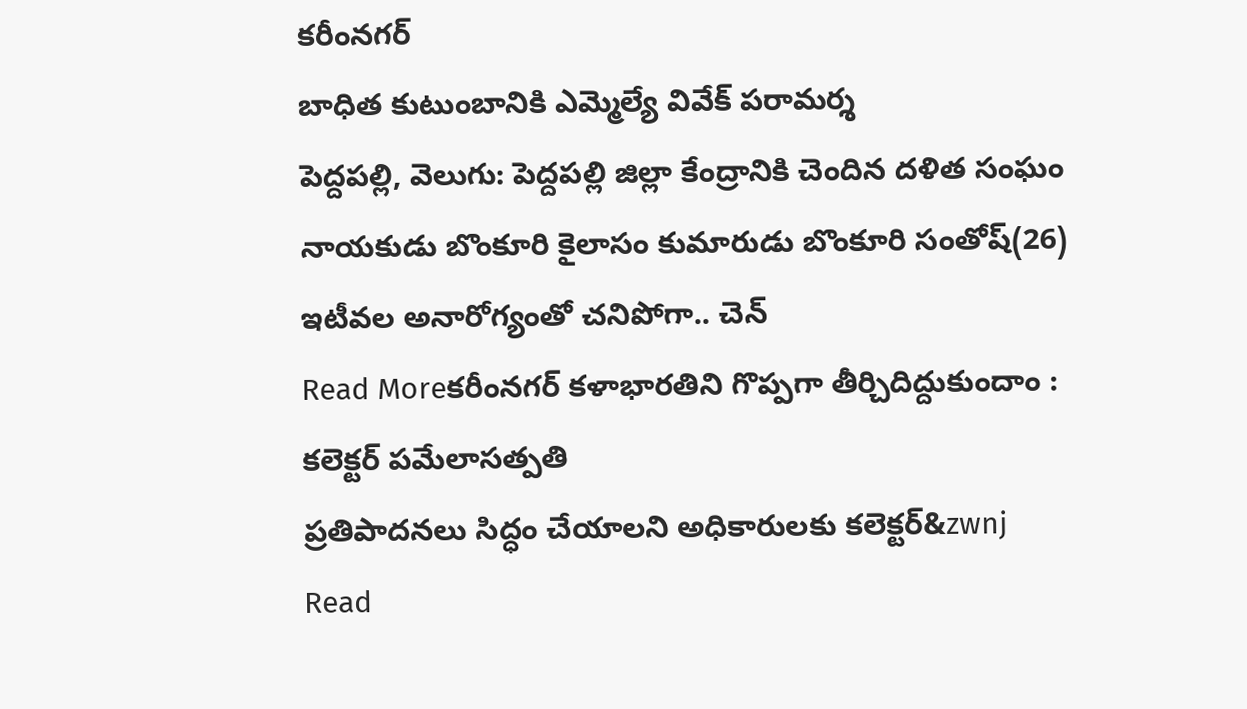కరీంనగర్
బాధిత కుటుంబానికి ఎమ్మెల్యే వివేక్ పరామర్శ
పెద్దపల్లి, వెలుగు: పెద్దపల్లి జిల్లా కేంద్రానికి చెందిన దళిత సంఘం నాయకుడు బొంకూరి కైలాసం కుమారుడు బొంకూరి సంతోష్(26) ఇటీవల అనారోగ్యంతో చనిపోగా.. చెన్
Read Moreకరీంనగర్ కళాభారతిని గొప్పగా తీర్చిదిద్దుకుందాం : కలెక్టర్ పమేలాసత్పతి
ప్రతిపాదనలు సిద్ధం చేయాలని అధికారులకు కలెక్టర్&zwnj
Read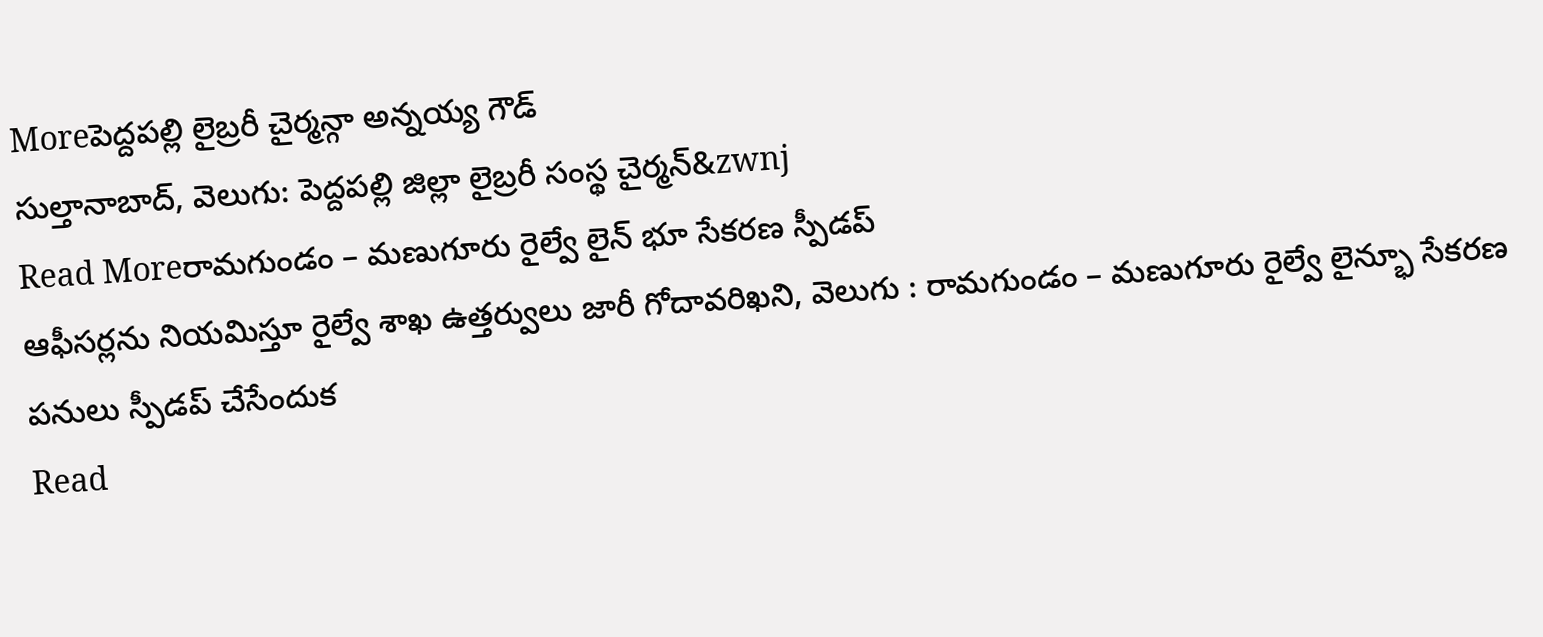Moreపెద్దపల్లి లైబ్రరీ చైర్మన్గా అన్నయ్య గౌడ్
సుల్తానాబాద్, వెలుగు: పెద్దపల్లి జిల్లా లైబ్రరీ సంస్థ చైర్మన్&zwnj
Read Moreరామగుండం – మణుగూరు రైల్వే లైన్ భూ సేకరణ స్పీడప్
ఆఫీసర్లను నియమిస్తూ రైల్వే శాఖ ఉత్తర్వులు జారీ గోదావరిఖని, వెలుగు : రామగుండం – మణుగూరు రైల్వే లైన్భూ సేకరణ పనులు స్పీడప్ చేసేందుక
Read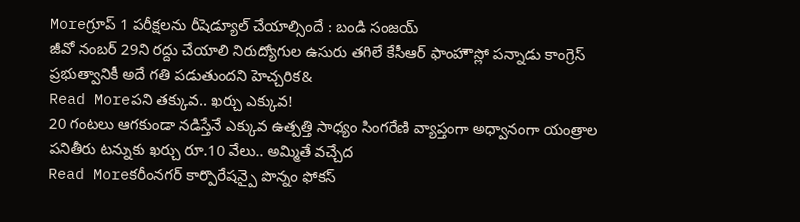Moreగ్రూప్ 1 పరీక్షలను రీషెడ్యూల్ చేయాల్సిందే : బండి సంజయ్
జీవో నంబర్ 29ని రద్దు చేయాలి నిరుద్యోగుల ఉసురు తగిలే కేసీఆర్ ఫాంహౌస్లో పన్నాడు కాంగ్రెస్ ప్రభుత్వానికీ అదే గతి పడుతుందని హెచ్చరిక&
Read Moreపని తక్కువ.. ఖర్చు ఎక్కువ!
20 గంటలు ఆగకుండా నడిస్తేనే ఎక్కువ ఉత్పత్తి సాధ్యం సింగరేణి వ్యాప్తంగా అధ్వానంగా యంత్రాల పనితీరు టన్నుకు ఖర్చు రూ.10 వేలు.. అమ్మితే వచ్చేద
Read Moreకరీంనగర్ కార్పొరేషన్పై పొన్నం ఫోకస్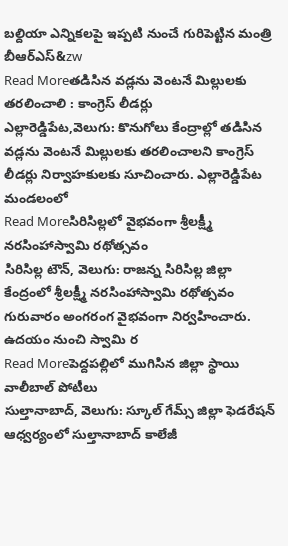బల్దియా ఎన్నికలపై ఇప్పటి నుంచే గురిపెట్టిన మంత్రి బీఆర్ఎస్&zw
Read Moreతడిసిన వడ్లను వెంటనే మిల్లులకు తరలించాలి : కాంగ్రెస్ లీడర్లు
ఎల్లారెడ్డిపేట,వెలుగు: కొనుగోలు కేంద్రాల్లో తడిసిన వడ్లను వెంటనే మిల్లులకు తరలించాలని కాంగ్రెస్ లీడర్లు నిర్వాహకులకు సూచించారు. ఎల్లారెడ్డిపేట మండలంలో
Read Moreసిరిసిల్లలో వైభవంగా శ్రీలక్ష్మీ నరసింహాస్వామి రథోత్సవం
సిరిసిల్ల టౌన్, వెలుగు: రాజన్న సిరిసిల్ల జిల్లా కేంద్రంలో శ్రీలక్ష్మీ నరసింహాస్వామి రథోత్సవం గురువారం అంగరంగ వైభవంగా నిర్వహించారు. ఉదయం నుంచి స్వామి ర
Read Moreపెద్దపల్లిలో ముగిసిన జిల్లా స్థాయి వాలీబాల్ పోటీలు
సుల్తానాబాద్, వెలుగు: స్కూల్ గేమ్స్ జిల్లా ఫెడరేషన్ ఆధ్వర్యంలో సుల్తానాబాద్ కాలేజీ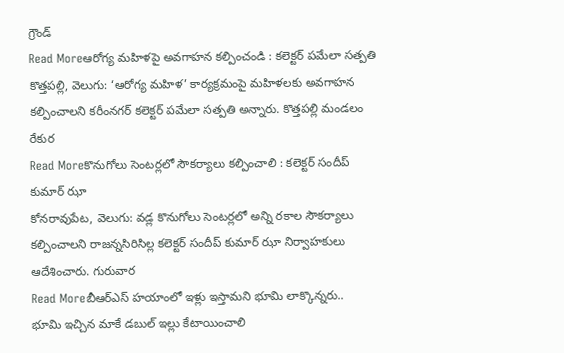గ్రౌండ్
Read Moreఆరోగ్య మహిళపై అవగాహన కల్పించండి : కలెక్టర్ పమేలా సత్పతి
కొత్తపల్లి, వెలుగు: ‘ఆరోగ్య మహిళ’ కార్యక్రమంపై మహిళలకు అవగాహన కల్పించాలని కరీంనగర్ కలెక్టర్ పమేలా సత్పతి అన్నారు. కొత్తపల్లి మండలం రేకుర
Read Moreకొనుగోలు సెంటర్లలో సౌకర్యాలు కల్పించాలి : కలెక్టర్ సందీప్ కుమార్ ఝా
కోనరావుపేట, వెలుగు: వడ్ల కొనుగోలు సెంటర్లలో అన్ని రకాల సౌకర్యాలు కల్పించాలని రాజన్నసిరిసిల్ల కలెక్టర్ సందీప్ కుమార్ ఝా నిర్వాహకులు ఆదేశించారు. గురువార
Read Moreబీఆర్ఎస్ హయాంలో ఇళ్లు ఇస్తామని భూమి లాక్కొన్నరు..
భూమి ఇచ్చిన మాకే డబుల్ ఇల్లు కేటాయించాలి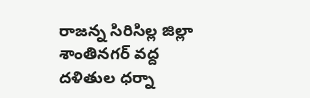రాజన్న సిరిసిల్ల జిల్లా శాంతినగర్ వద్ద దళితుల ధర్నా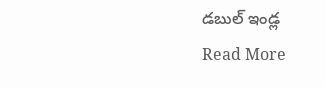డబుల్ ఇండ్ల
Read More